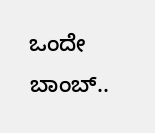ಒಂದೇ ಬಾಂಬ್..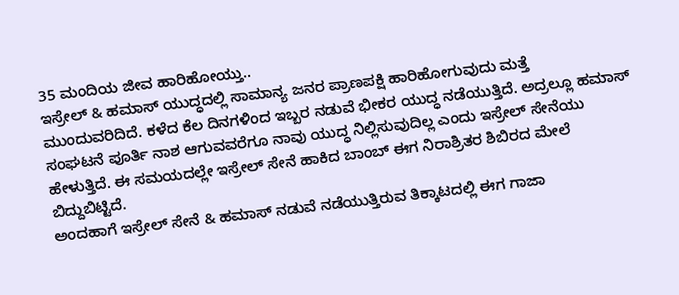35 ಮಂದಿಯ ಜೀವ ಹಾರಿಹೋಯ್ತು..
ಇಸ್ರೇಲ್ & ಹಮಾಸ್ ಯುದ್ಧದಲ್ಲಿ ಸಾಮಾನ್ಯ ಜನರ ಪ್ರಾಣಪಕ್ಷಿ ಹಾರಿಹೋಗುವುದು ಮತ್ತೆ ಮುಂದುವರಿದಿದೆ. ಕಳೆದ ಕೆಲ ದಿನಗಳಿಂದ ಇಬ್ಬರ ನಡುವೆ ಭೀಕರ ಯುದ್ಧ ನಡೆಯುತ್ತಿದೆ. ಅದ್ರಲ್ಲೂ ಹಮಾಸ್ ಸಂಘಟನೆ ಪೂರ್ತಿ ನಾಶ ಆಗುವವರೆಗೂ ನಾವು ಯುದ್ಧ ನಿಲ್ಲಿಸುವುದಿಲ್ಲ ಎಂದು ಇಸ್ರೇಲ್ ಸೇನೆಯು ಹೇಳುತ್ತಿದೆ. ಈ ಸಮಯದಲ್ಲೇ ಇಸ್ರೇಲ್ ಸೇನೆ ಹಾಕಿದ ಬಾಂಬ್ ಈಗ ನಿರಾಶ್ರಿತರ ಶಿಬಿರದ ಮೇಲೆ ಬಿದ್ದುಬಿಟ್ಟಿದೆ.
ಅಂದಹಾಗೆ ಇಸ್ರೇಲ್ ಸೇನೆ & ಹಮಾಸ್ ನಡುವೆ ನಡೆಯುತ್ತಿರುವ ತಿಕ್ಕಾಟದಲ್ಲಿ ಈಗ ಗಾಜಾ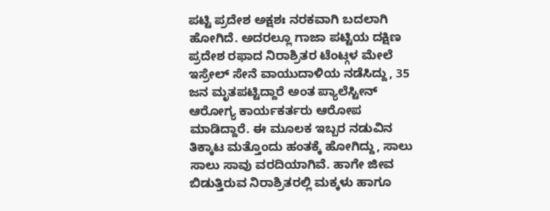ಪಟ್ಟಿ ಪ್ರದೇಶ ಅಕ್ಷಶಃ ನರಕವಾಗಿ ಬದಲಾಗಿ ಹೋಗಿದೆ. ಅದರಲ್ಲೂ ಗಾಜಾ ಪಟ್ಟಿಯ ದಕ್ಷಿಣ ಪ್ರದೇಶ ರಫಾದ ನಿರಾಶ್ರಿತರ ಟೆಂಟ್ಗಳ ಮೇಲೆ ಇಸ್ರೇಲ್ ಸೇನೆ ವಾಯುದಾಳಿಯ ನಡೆಸಿದ್ದು, 35 ಜನ ಮೃತಪಟ್ಟಿದ್ದಾರೆ ಅಂತ ಪ್ಯಾಲೆಸ್ಟೀನ್ ಆರೋಗ್ಯ ಕಾರ್ಯಕರ್ತರು ಆರೋಪ ಮಾಡಿದ್ದಾರೆ. ಈ ಮೂಲಕ ಇಬ್ಬರ ನಡುವಿನ ತಿಕ್ಕಾಟ ಮತ್ತೊಂದು ಹಂತಕ್ಕೆ ಹೋಗಿದ್ದು, ಸಾಲು ಸಾಲು ಸಾವು ವರದಿಯಾಗಿವೆ. ಹಾಗೇ ಜೀವ ಬಿಡುತ್ತಿರುವ ನಿರಾಶ್ರಿತರಲ್ಲಿ ಮಕ್ಕಳು ಹಾಗೂ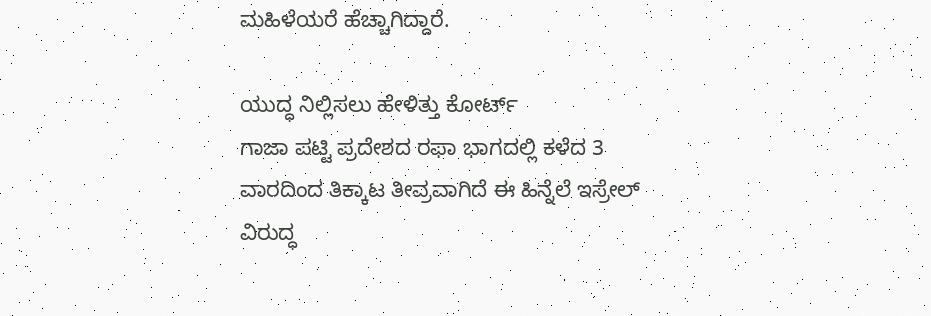ಮಹಿಳೆಯರೆ ಹೆಚ್ಚಾಗಿದ್ದಾರೆ.

ಯುದ್ಧ ನಿಲ್ಲಿಸಲು ಹೇಳಿತ್ತು ಕೋರ್ಟ್
ಗಾಜಾ ಪಟ್ಟಿ ಪ್ರದೇಶದ ರಫಾ ಭಾಗದಲ್ಲಿ ಕಳೆದ 3 ವಾರದಿಂದ ತಿಕ್ಕಾಟ ತೀವ್ರವಾಗಿದೆ ಈ ಹಿನ್ನೆಲೆ ಇಸ್ರೇಲ್ ವಿರುದ್ಧ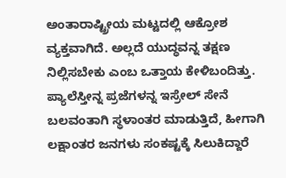ಅಂತಾರಾಷ್ಟ್ರೀಯ ಮಟ್ಟದಲ್ಲಿ ಆಕ್ರೋಶ ವ್ಯಕ್ತವಾಗಿದೆ. ಅಲ್ಲದೆ ಯುದ್ಧವನ್ನ ತಕ್ಷಣ ನಿಲ್ಲಿಸಬೇಕು ಎಂಬ ಒತ್ತಾಯ ಕೇಳಿಬಂದಿತ್ತು. ಪ್ಯಾಲೆಸ್ತೀನ್ನ ಪ್ರಜೆಗಳನ್ನ ಇಸ್ರೇಲ್ ಸೇನೆ ಬಲವಂತಾಗಿ ಸ್ಥಳಾಂತರ ಮಾಡುತ್ತಿದೆ, ಹೀಗಾಗಿ ಲಕ್ಷಾಂತರ ಜನಗಳು ಸಂಕಷ್ಟಕ್ಕೆ ಸಿಲುಕಿದ್ದಾರೆ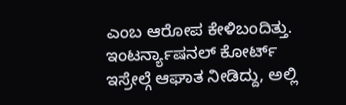ಎಂಬ ಆರೋಪ ಕೇಳಿಬಂದಿತ್ತು. ಇಂಟರ್ನ್ಯಾಷನಲ್ ಕೋರ್ಟ್ ಇಸ್ರೇಲ್ಗೆ ಆಘಾತ ನೀಡಿದ್ದು, ಅಲ್ಲಿ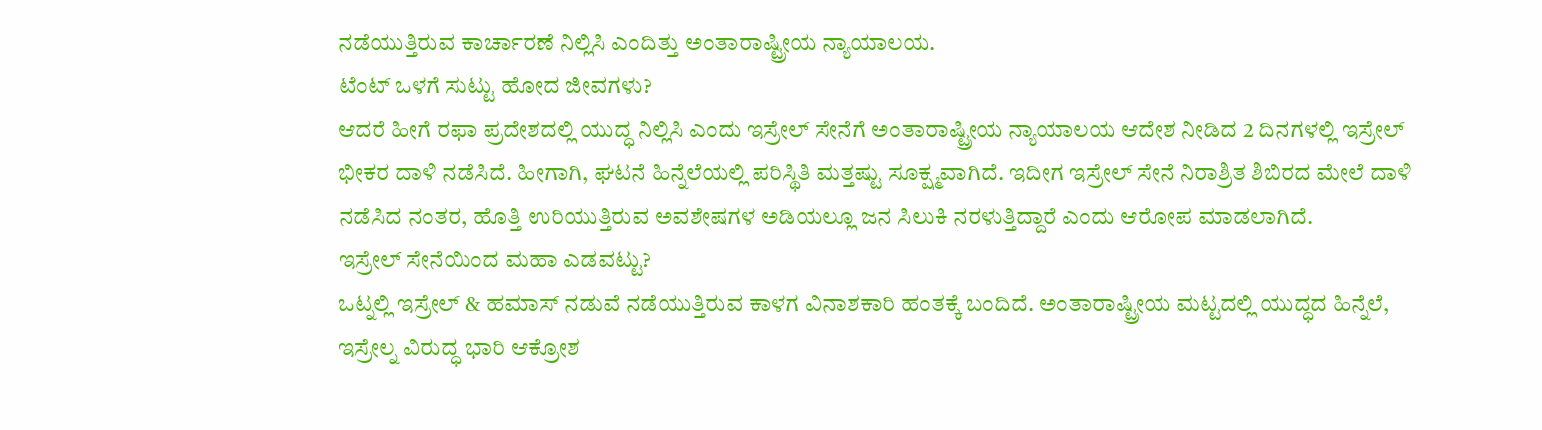ನಡೆಯುತ್ತಿರುವ ಕಾರ್ಚಾರಣೆ ನಿಲ್ಲಿಸಿ ಎಂದಿತ್ತು ಅಂತಾರಾಷ್ಟ್ರೀಯ ನ್ಯಾಯಾಲಯ.
ಟೆಂಟ್ ಒಳಗೆ ಸುಟ್ಟು ಹೋದ ಜೀವಗಳು?
ಆದರೆ ಹೀಗೆ ರಫಾ ಪ್ರದೇಶದಲ್ಲಿ ಯುದ್ಧ ನಿಲ್ಲಿಸಿ ಎಂದು ಇಸ್ರೇಲ್ ಸೇನೆಗೆ ಅಂತಾರಾಷ್ಟ್ರೀಯ ನ್ಯಾಯಾಲಯ ಆದೇಶ ನೀಡಿದ 2 ದಿನಗಳಲ್ಲಿ ಇಸ್ರೇಲ್ ಭೀಕರ ದಾಳಿ ನಡೆಸಿದೆ. ಹೀಗಾಗಿ, ಘಟನೆ ಹಿನ್ನೆಲೆಯಲ್ಲಿ ಪರಿಸ್ಥಿತಿ ಮತ್ತಷ್ಟು ಸೂಕ್ಷ್ಮವಾಗಿದೆ. ಇದೀಗ ಇಸ್ರೇಲ್ ಸೇನೆ ನಿರಾಶ್ರಿತ ಶಿಬಿರದ ಮೇಲೆ ದಾಳಿ ನಡೆಸಿದ ನಂತರ, ಹೊತ್ತಿ ಉರಿಯುತ್ತಿರುವ ಅವಶೇಷಗಳ ಅಡಿಯಲ್ಲೂ ಜನ ಸಿಲುಕಿ ನರಳುತ್ತಿದ್ದಾರೆ ಎಂದು ಆರೋಪ ಮಾಡಲಾಗಿದೆ.
ಇಸ್ರೇಲ್ ಸೇನೆಯಿಂದ ಮಹಾ ಎಡವಟ್ಟು?
ಒಟ್ನಲ್ಲಿ ಇಸ್ರೇಲ್ & ಹಮಾಸ್ ನಡುವೆ ನಡೆಯುತ್ತಿರುವ ಕಾಳಗ ವಿನಾಶಕಾರಿ ಹಂತಕ್ಕೆ ಬಂದಿದೆ. ಅಂತಾರಾಷ್ಟ್ರೀಯ ಮಟ್ಟದಲ್ಲಿ ಯುದ್ಧದ ಹಿನ್ನೆಲೆ, ಇಸ್ರೇಲ್ನ ವಿರುದ್ಧ ಭಾರಿ ಆಕ್ರೋಶ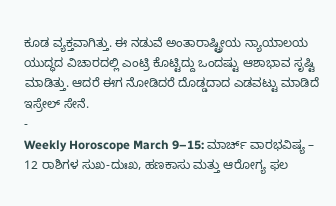ಕೂಡ ವ್ಯಕ್ತವಾಗಿತ್ತು. ಈ ನಡುವೆ ಅಂತಾರಾಷ್ಟ್ರೀಯ ನ್ಯಾಯಾಲಯ ಯುದ್ಧದ ವಿಚಾರದಲ್ಲಿ ಎಂಟ್ರಿ ಕೊಟ್ಟಿದ್ದು ಒಂದಷ್ಟು ಆಶಾಭಾವ ಸೃಷ್ಟಿ ಮಾಡಿತ್ತು. ಆದರೆ ಈಗ ನೋಡಿದರೆ ದೊಡ್ಡದಾದ ಎಡವಟ್ಟು ಮಾಡಿದೆ ಇಸ್ರೇಲ್ ಸೇನೆ.
-
Weekly Horoscope March 9–15: ಮಾರ್ಚ್ ವಾರಭವಿಷ್ಯ – 12 ರಾಶಿಗಳ ಸುಖ-ದುಃಖ, ಹಣಕಾಸು ಮತ್ತು ಆರೋಗ್ಯ ಫಲ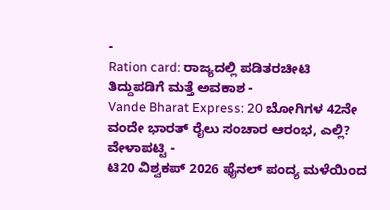-
Ration card: ರಾಜ್ಯದಲ್ಲಿ ಪಡಿತರಚೀಟಿ ತಿದ್ದುಪಡಿಗೆ ಮತ್ತೆ ಅವಕಾಶ -
Vande Bharat Express: 20 ಬೋಗಿಗಳ 42ನೇ ವಂದೇ ಭಾರತ್ ರೈಲು ಸಂಚಾರ ಆರಂಭ, ಎಲ್ಲಿ? ವೇಳಾಪಟ್ಟಿ -
ಟಿ20 ವಿಶ್ವಕಪ್ 2026 ಫೈನಲ್ ಪಂದ್ಯ ಮಳೆಯಿಂದ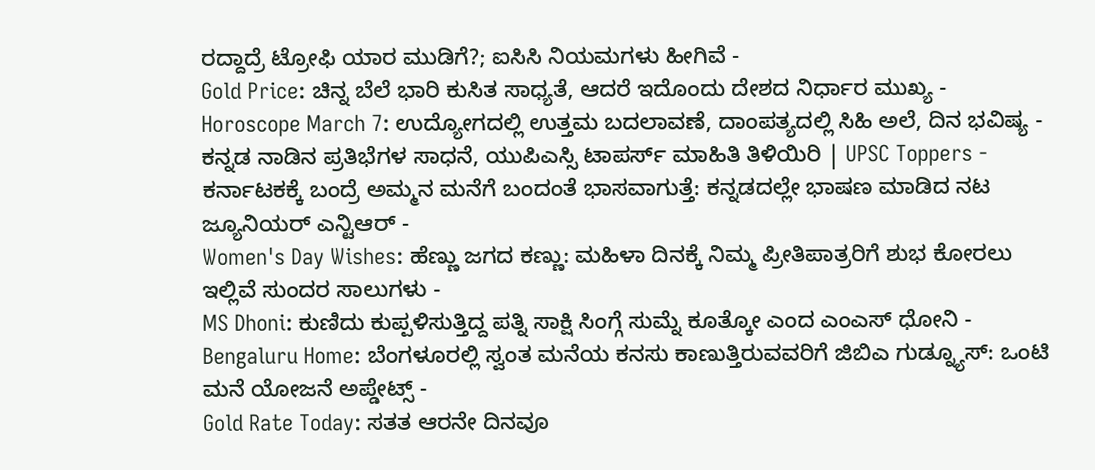ರದ್ದಾದ್ರೆ ಟ್ರೋಫಿ ಯಾರ ಮುಡಿಗೆ?; ಐಸಿಸಿ ನಿಯಮಗಳು ಹೀಗಿವೆ -
Gold Price: ಚಿನ್ನ ಬೆಲೆ ಭಾರಿ ಕುಸಿತ ಸಾಧ್ಯತೆ, ಆದರೆ ಇದೊಂದು ದೇಶದ ನಿರ್ಧಾರ ಮುಖ್ಯ -
Horoscope March 7: ಉದ್ಯೋಗದಲ್ಲಿ ಉತ್ತಮ ಬದಲಾವಣೆ, ದಾಂಪತ್ಯದಲ್ಲಿ ಸಿಹಿ ಅಲೆ, ದಿನ ಭವಿಷ್ಯ -
ಕನ್ನಡ ನಾಡಿನ ಪ್ರತಿಭೆಗಳ ಸಾಧನೆ, ಯುಪಿಎಸ್ಸಿ ಟಾಪರ್ಸ್ ಮಾಹಿತಿ ತಿಳಿಯಿರಿ | UPSC Toppers -
ಕರ್ನಾಟಕಕ್ಕೆ ಬಂದ್ರೆ ಅಮ್ಮನ ಮನೆಗೆ ಬಂದಂತೆ ಭಾಸವಾಗುತ್ತೆ: ಕನ್ನಡದಲ್ಲೇ ಭಾಷಣ ಮಾಡಿದ ನಟ ಜ್ಯೂನಿಯರ್ ಎನ್ಟಿಆರ್ -
Women's Day Wishes: ಹೆಣ್ಣು ಜಗದ ಕಣ್ಣು: ಮಹಿಳಾ ದಿನಕ್ಕೆ ನಿಮ್ಮ ಪ್ರೀತಿಪಾತ್ರರಿಗೆ ಶುಭ ಕೋರಲು ಇಲ್ಲಿವೆ ಸುಂದರ ಸಾಲುಗಳು -
MS Dhoni: ಕುಣಿದು ಕುಪ್ಪಳಿಸುತ್ತಿದ್ದ ಪತ್ನಿ ಸಾಕ್ಷಿ ಸಿಂಗ್ಗೆ ಸುಮ್ನೆ ಕೂತ್ಕೋ ಎಂದ ಎಂಎಸ್ ಧೋನಿ -
Bengaluru Home: ಬೆಂಗಳೂರಲ್ಲಿ ಸ್ವಂತ ಮನೆಯ ಕನಸು ಕಾಣುತ್ತಿರುವವರಿಗೆ ಜಿಬಿಎ ಗುಡ್ನ್ಯೂಸ್: ಒಂಟಿ ಮನೆ ಯೋಜನೆ ಅಪ್ಡೇಟ್ಸ್ -
Gold Rate Today: ಸತತ ಆರನೇ ದಿನವೂ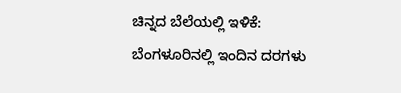ಚಿನ್ನದ ಬೆಲೆಯಲ್ಲಿ ಇಳಿಕೆ: ಬೆಂಗಳೂರಿನಲ್ಲಿ ಇಂದಿನ ದರಗಳು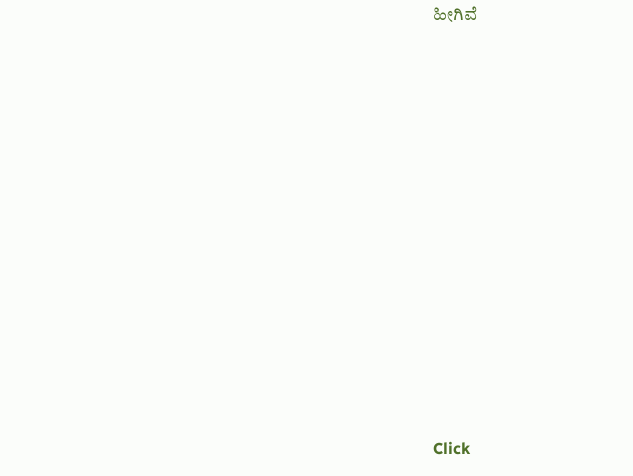ಹೀಗಿವೆ












Click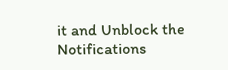it and Unblock the Notifications